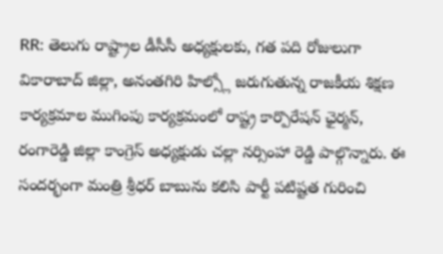RR: తెలుగు రాష్ట్రాల డీసీసీ అధ్యక్షులకు, గత పది రోజులుగా వికారాబాద్ జిల్లా, అనంతగిరి హిల్స్లో జరుగుతున్న రాజకీయ శిక్షణ కార్యక్రమాల ముగింపు కార్యక్రమంలో రాష్ట్ర కార్పొరేషన్ ఛైర్మన్, రంగారెడ్డి జిల్లా కాంగ్రెస్ అధ్యక్షుడు చల్లా నర్సింహా రెడ్డి పాల్గొన్నారు. ఈ సందర్భంగా మంత్రి శ్రీధర్ బాబును కలిసి పార్టీ పటిష్టత గురించి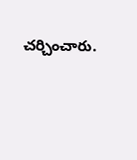చర్చించారు.